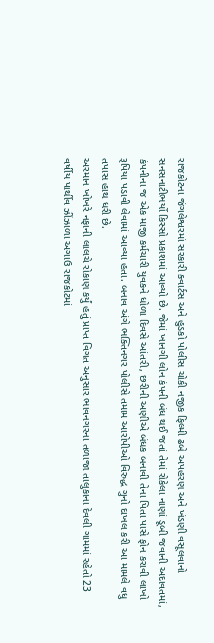રાજકોટના જંગલેશ્વરમાં સરકારી ક્વાર્ટસ અને હુડકો પોલીસ ચોકી નજીક ફિલ્મી ઢબે અપહરણ અને ખંડણી વસૂલવાનો સનસનાટીભર્યો કિસ્સો પ્રકાશમાં આવ્યો છે. જેમાં ખાનગી લોન કંપની બંધ થઈ જતાં તેમાં રોકેલા નાણાં ડૂબી જવાની અદાવતમાં, કંપનીના જ એક માજી કર્મચારી યુવકને ધોળા દિવસે આંતરી, છરીની અણીએ બંધક બનાવી તેના પિતા પાસે ફોન કરાવી લાખો રૂપિયા પડાવી લેવામાં આવ્યા હતા. બનાવ અંગે ભક્તિનગર પોલીસે તમામ આરોપીઓ વિરુદ્ધ ગુનો દાખલ કરી આ મામલે વધુ તપાસ હાથ ધરી છે.
અરમાન ખોખરે નફાની લાલચે રોકાણ કર્યું હતું પ્રાપ્ત વિગત અનુસાર ભાવનગરના તળાજા તાલુકાના દેવલી ગામમાં રહેતો 23 વર્ષીય પાર્થીવ ઝીંઝાળા અગાઉ રાજકોટમાં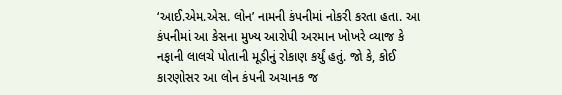‘આઈ.એમ.એસ. લોન’ નામની કંપનીમાં નોકરી કરતા હતા. આ કંપનીમાં આ કેસના મુખ્ય આરોપી અરમાન ખોખરે વ્યાજ કે નફાની લાલચે પોતાની મૂડીનું રોકાણ કર્યું હતું. જો કે, કોઈ કારણોસર આ લોન કંપની અચાનક જ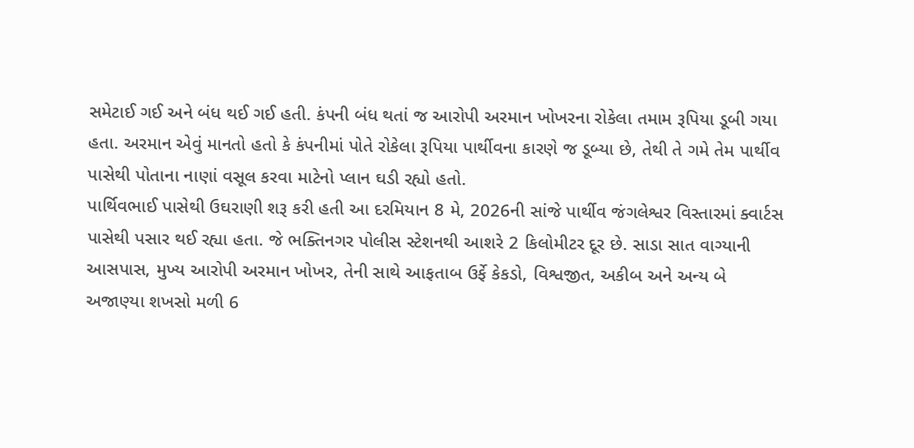સમેટાઈ ગઈ અને બંધ થઈ ગઈ હતી. કંપની બંધ થતાં જ આરોપી અરમાન ખોખરના રોકેલા તમામ રૂપિયા ડૂબી ગયા હતા. અરમાન એવું માનતો હતો કે કંપનીમાં પોતે રોકેલા રૂપિયા પાર્થીવના કારણે જ ડૂબ્યા છે, તેથી તે ગમે તેમ પાર્થીવ પાસેથી પોતાના નાણાં વસૂલ કરવા માટેનો પ્લાન ઘડી રહ્યો હતો.
પાર્થિવભાઈ પાસેથી ઉઘરાણી શરૂ કરી હતી આ દરમિયાન 8 મે, 2026ની સાંજે પાર્થીવ જંગલેશ્વર વિસ્તારમાં ક્વાર્ટસ પાસેથી પસાર થઈ રહ્યા હતા. જે ભક્તિનગર પોલીસ સ્ટેશનથી આશરે 2 કિલોમીટર દૂર છે. સાડા સાત વાગ્યાની આસપાસ, મુખ્ય આરોપી અરમાન ખોખર, તેની સાથે આફતાબ ઉર્ફે કેકડો, વિશ્વજીત, અકીબ અને અન્ય બે અજાણ્યા શખસો મળી 6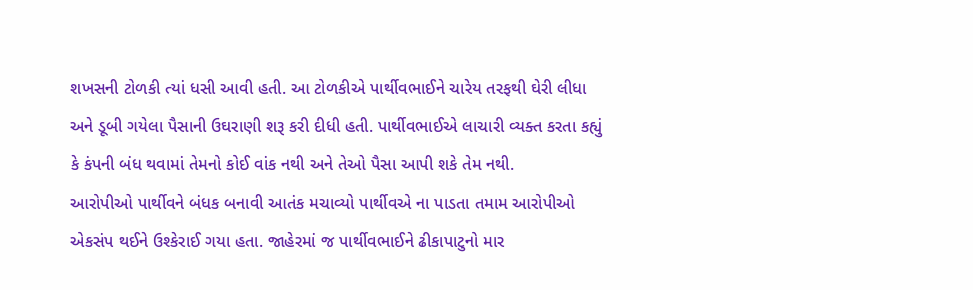શખસની ટોળકી ત્યાં ધસી આવી હતી. આ ટોળકીએ પાર્થીવભાઈને ચારેય તરફથી ઘેરી લીધા અને ડૂબી ગયેલા પૈસાની ઉઘરાણી શરૂ કરી દીધી હતી. પાર્થીવભાઈએ લાચારી વ્યક્ત કરતા કહ્યું કે કંપની બંધ થવામાં તેમનો કોઈ વાંક નથી અને તેઓ પૈસા આપી શકે તેમ નથી.
આરોપીઓ પાર્થીવને બંધક બનાવી આતંક મચાવ્યો પાર્થીવએ ના પાડતા તમામ આરોપીઓ એકસંપ થઈને ઉશ્કેરાઈ ગયા હતા. જાહેરમાં જ પાર્થીવભાઈને ઢીકાપાટુનો માર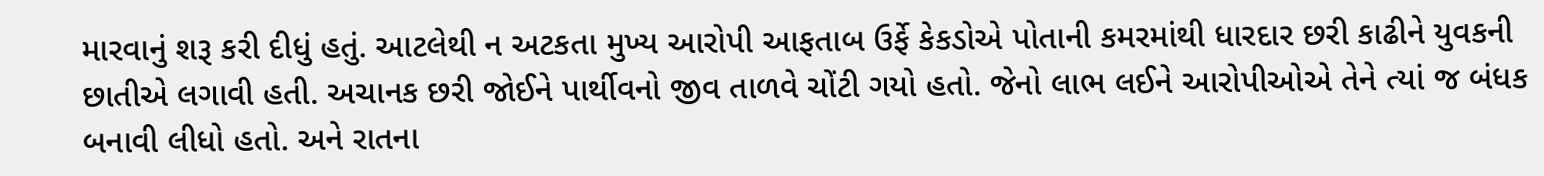મારવાનું શરૂ કરી દીધું હતું. આટલેથી ન અટકતા મુખ્ય આરોપી આફતાબ ઉર્ફે કેકડોએ પોતાની કમરમાંથી ધારદાર છરી કાઢીને યુવકની છાતીએ લગાવી હતી. અચાનક છરી જોઈને પાર્થીવનો જીવ તાળવે ચોંટી ગયો હતો. જેનો લાભ લઈને આરોપીઓએ તેને ત્યાં જ બંધક બનાવી લીધો હતો. અને રાતના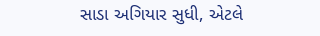સાડા અગિયાર સુધી, એટલે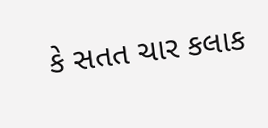કે સતત ચાર કલાક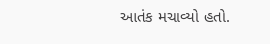આતંક મચાવ્યો હતો.